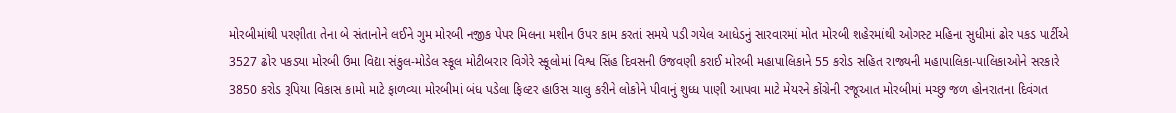મોરબીમાંથી પરણીતા તેના બે સંતાનોને લઈને ગુમ મોરબી નજીક પેપર મિલના મશીન ઉપર કામ કરતાં સમયે પડી ગયેલ આધેડનું સારવારમાં મોત મોરબી શહેરમાંથી ઓગસ્ટ મહિના સુધીમાં ઢોર પકડ પાર્ટીએ 3527 ઢોર પકડ્યા મોરબી ઉમા વિદ્યા સંકુલ-મોડેલ સ્કૂલ મોટીબરાર વિગેરે સ્કૂલોમાં વિશ્વ સિંહ દિવસની ઉજવણી કરાઈ મોરબી મહાપાલિકાને 55 કરોડ સહિત રાજ્યની મહાપાલિકા-પાલિકાઓને સરકારે 3850 કરોડ રૂપિયા વિકાસ કામો માટે ફાળવ્યા મોરબીમાં બંધ પડેલા ફિલ્ટર હાઉસ ચાલુ કરીને લોકોને પીવાનું શુધ્ધ પાણી આપવા માટે મેયરને કોંગ્રેની રજૂઆત મોરબીમાં મચ્છુ જળ હોનરાતના દિવંગત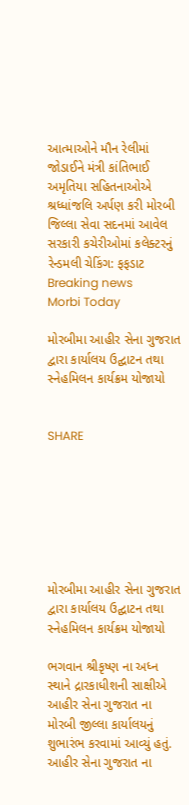આત્માઓને મૌન રેલીમાં જોડાઈને મંત્રી કાંતિભાઈ અમૃતિયા સહિતનાઓએ શ્રધ્ધાંજલિ અર્પણ કરી મોરબી જિલ્લા સેવા સદનમાં આવેલ સરકારી કચેરીઓમાં કલેક્ટરનું રેન્ડમલી ચેકિંગ: ફફડાટ
Breaking news
Morbi Today

મોરબીમા આહીર સેના ગુજરાત દ્વારા કાર્યાલય ઉદ્ઘાટન તથા સ્નેહમિલન કાર્યક્રમ યોજાયો


SHARE







મોરબીમા આહીર સેના ગુજરાત દ્વારા કાર્યાલય ઉદ્ઘાટન તથા સ્નેહમિલન કાર્યક્રમ યોજાયો

ભગવાન શ્રીકૃષ્ણ ના અધ્ન સ્થાને દ્રારકાધીશની સાક્ષીએ આહીર સેના ગુજરાત ના મોરબી જીલ્લા કાર્યાલયનું શુભારંભ કરવામાં આવ્યું હતું. આહીર સેના ગુજરાત ના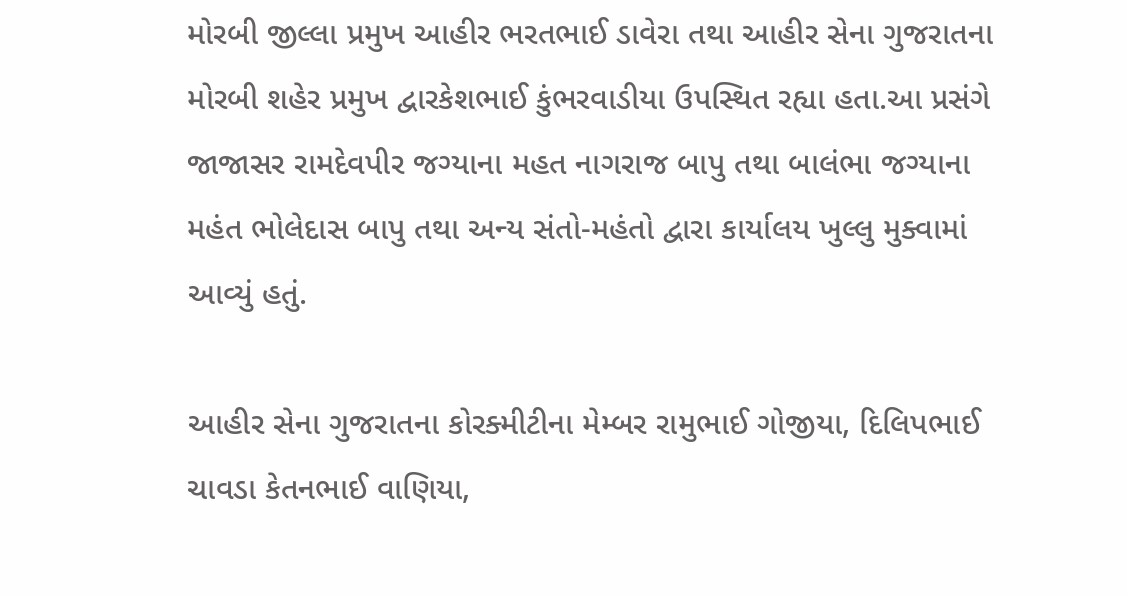મોરબી જીલ્લા પ્રમુખ આહીર ભરતભાઈ ડાવેરા તથા આહીર સેના ગુજરાતના મોરબી શહેર પ્રમુખ દ્વારકેશભાઈ કુંભરવાડીયા ઉપસ્થિત રહ્યા હતા.આ પ્રસંગે જાજાસર રામદેવપીર જગ્યાના મહત નાગરાજ બાપુ તથા બાલંભા જગ્યાના મહંત ભોલેદાસ બાપુ તથા અન્ય સંતો-મહંતો દ્વારા કાર્યાલય ખુલ્લુ મુક્વામાં આવ્યું હતું.

આહીર સેના ગુજરાતના કોરક્મીટીના મેમ્બર રામુભાઈ ગોજીયા, દિલિપભાઈ ચાવડા કેતનભાઈ વાણિયા,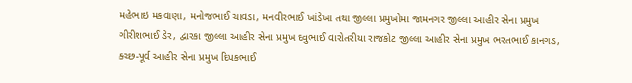મહેભાઇ મકવાણા, મનોજભાઈ ચાવડા, મનવીરભાઈ ખાંડેખા તથા જીલ્લા પ્રમુખોમા જામનગર જીલ્લા આહીર સેના પ્રમુખ ગીરીશભાઈ ડેર, દ્વારકા જીલ્લા આહીર સેના પ્રમુખ દવુભાઈ વારોતરીયા રાજકોટ જીલ્લા આહીર સેના પ્રમુખ ભરતભાઈ કાનગડ, ક્ચ્છ-પૂર્વ આહીર સેના પ્રમુખ દિપકભાઈ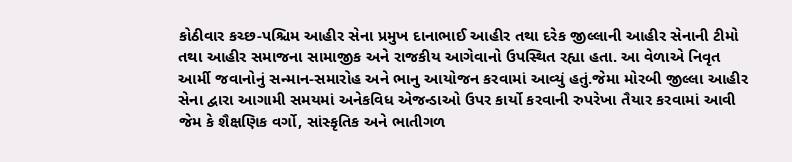કોઠીવાર કચ્છ-પશ્ચિમ આહીર સેના પ્રમુખ દાનાભાઈ આહીર તથા દરેક જીલ્લાની આહીર સેનાની ટીમો તથા આહીર સમાજના સામાજીક અને રાજકીય આગેવાનો ઉપસ્થિત રહ્યા હતા. આ વેળાએ નિવૃત આર્મી જવાનોનું સન્માન-સમારોહ અને ભાનુ આયોજન કરવામાં આવ્યું હતું.જેમા મોરબી જીલ્લા આહીર સેના દ્વારા આગામી સમયમાં અનેકવિધ એજન્ડાઓ ઉપર કાર્યો કરવાની રુપરેખા તૈયાર કરવામાં આવી જેમ કે શૈક્ષણિક વર્ગો, સાંસ્કૃતિક અને ભાતીગળ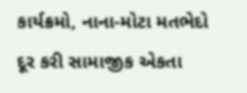કાર્યક્રમો, નાના-મોટા મતભેદો દૂર કરી સામાજીક એકતા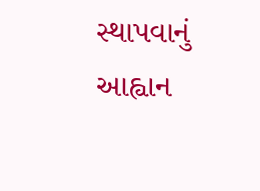સ્થાપવાનું આહ્વાન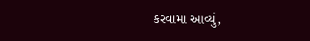કરવામા આવ્યું,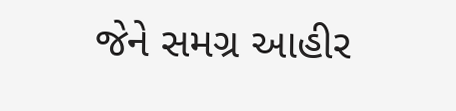જેને સમગ્ર આહીર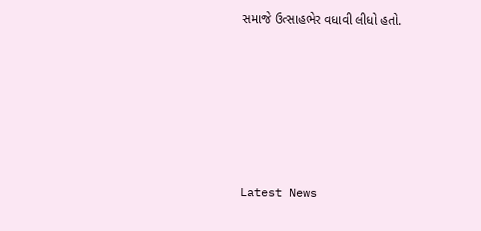સમાજે ઉત્સાહભેર વધાવી લીધો હતો.






Latest News